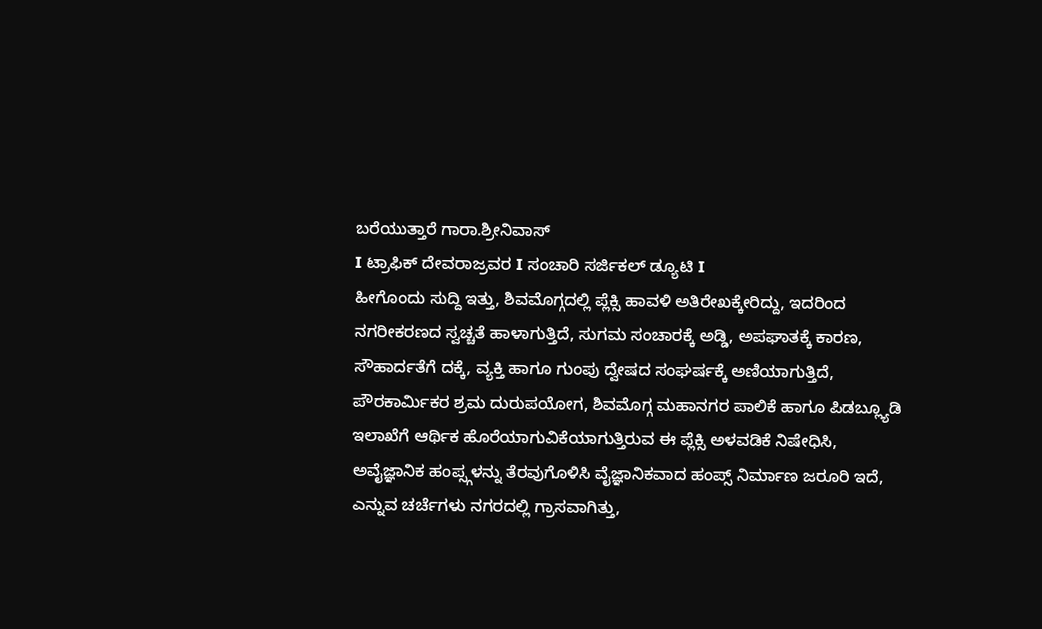ಬರೆಯುತ್ತಾರೆ ಗಾರಾ.ಶ್ರೀನಿವಾಸ್
I ಟ್ರಾಫಿಕ್ ದೇವರಾಜ್ರವರ I ಸಂಚಾರಿ ಸರ್ಜಿಕಲ್ ಡ್ಯೂಟಿ I
ಹೀಗೊಂದು ಸುದ್ದಿ ಇತ್ತು, ಶಿವಮೊಗ್ಗದಲ್ಲಿ ಪ್ಲೆಕ್ಸಿ ಹಾವಳಿ ಅತಿರೇಖಕ್ಕೇರಿದ್ದು, ಇದರಿಂದ ನಗರೀಕರಣದ ಸ್ವಚ್ಚತೆ ಹಾಳಾಗುತ್ತಿದೆ, ಸುಗಮ ಸಂಚಾರಕ್ಕೆ ಅಡ್ಡಿ, ಅಪಘಾತಕ್ಕೆ ಕಾರಣ, ಸೌಹಾರ್ದತೆಗೆ ದಕ್ಕೆ, ವ್ಯಕ್ತಿ ಹಾಗೂ ಗುಂಪು ದ್ವೇಷದ ಸಂಘರ್ಷಕ್ಕೆ ಅಣಿಯಾಗುತ್ತಿದೆ, ಪೌರಕಾರ್ಮಿಕರ ಶ್ರಮ ದುರುಪಯೋಗ, ಶಿವಮೊಗ್ಗ ಮಹಾನಗರ ಪಾಲಿಕೆ ಹಾಗೂ ಪಿಡಬ್ಲ್ಯೂಡಿ ಇಲಾಖೆಗೆ ಆರ್ಥಿಕ ಹೊರೆಯಾಗುವಿಕೆಯಾಗುತ್ತಿರುವ ಈ ಪ್ಲೆಕ್ಸಿ ಅಳವಡಿಕೆ ನಿಷೇಧಿಸಿ, ಅವೈಜ್ಞಾನಿಕ ಹಂಪ್ಸ್ಗಳನ್ನು ತೆರವುಗೊಳಿಸಿ ವೈಜ್ಞಾನಿಕವಾದ ಹಂಪ್ಸ್ ನಿರ್ಮಾಣ ಜರೂರಿ ಇದೆ, ಎನ್ನುವ ಚರ್ಚೆಗಳು ನಗರದಲ್ಲಿ ಗ್ರಾಸವಾಗಿತ್ತು,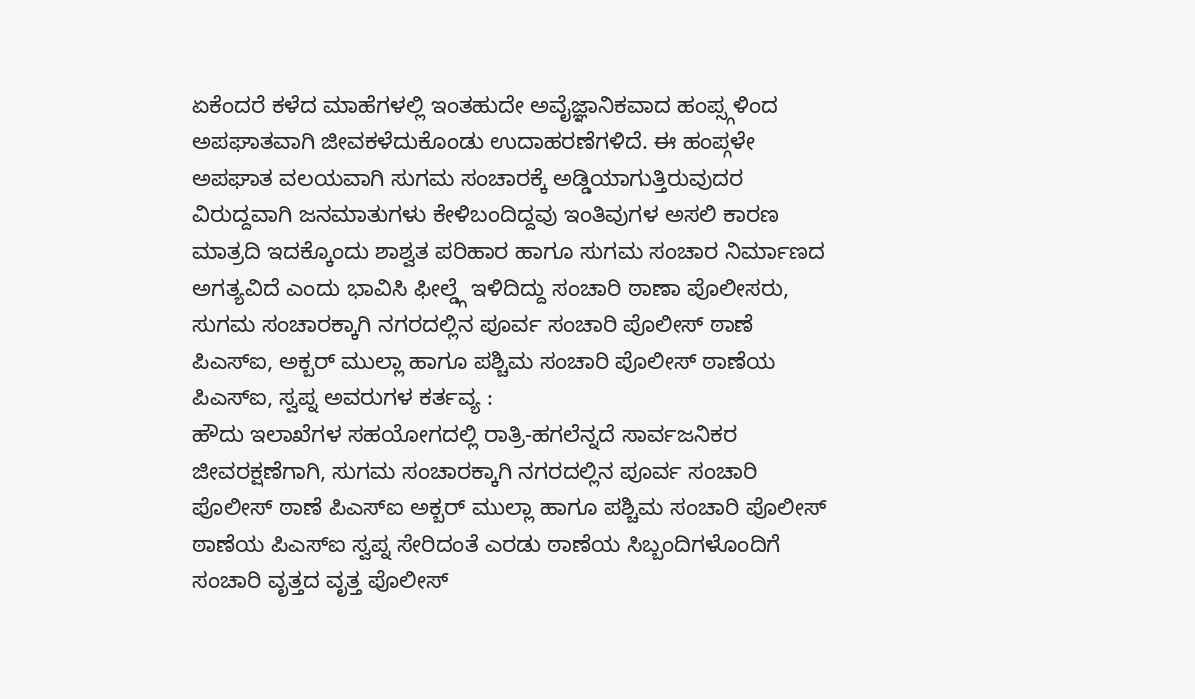ಏಕೆಂದರೆ ಕಳೆದ ಮಾಹೆಗಳಲ್ಲಿ ಇಂತಹುದೇ ಅವೈಜ್ಞಾನಿಕವಾದ ಹಂಪ್ಸ್ಗಳಿಂದ ಅಪಘಾತವಾಗಿ ಜೀವಕಳೆದುಕೊಂಡು ಉದಾಹರಣೆಗಳಿದೆ. ಈ ಹಂಪ್ಗಳೇ ಅಪಘಾತ ವಲಯವಾಗಿ ಸುಗಮ ಸಂಚಾರಕ್ಕೆ ಅಡ್ಡಿಯಾಗುತ್ತಿರುವುದರ ವಿರುದ್ದವಾಗಿ ಜನಮಾತುಗಳು ಕೇಳಿಬಂದಿದ್ದವು ಇಂತಿವುಗಳ ಅಸಲಿ ಕಾರಣ ಮಾತ್ರದಿ ಇದಕ್ಕೊಂದು ಶಾಶ್ವತ ಪರಿಹಾರ ಹಾಗೂ ಸುಗಮ ಸಂಚಾರ ನಿರ್ಮಾಣದ ಅಗತ್ಯವಿದೆ ಎಂದು ಭಾವಿಸಿ ಫೀಲ್ಡ್ಗೆ ಇಳಿದಿದ್ದು ಸಂಚಾರಿ ಠಾಣಾ ಪೊಲೀಸರು,
ಸುಗಮ ಸಂಚಾರಕ್ಕಾಗಿ ನಗರದಲ್ಲಿನ ಪೂರ್ವ ಸಂಚಾರಿ ಪೊಲೀಸ್ ಠಾಣೆ ಪಿಎಸ್ಐ, ಅಕ್ಬರ್ ಮುಲ್ಲಾ ಹಾಗೂ ಪಶ್ಚಿಮ ಸಂಚಾರಿ ಪೊಲೀಸ್ ಠಾಣೆಯ ಪಿಎಸ್ಐ, ಸ್ವಪ್ನ ಅವರುಗಳ ಕರ್ತವ್ಯ :
ಹೌದು ಇಲಾಖೆಗಳ ಸಹಯೋಗದಲ್ಲಿ ರಾತ್ರಿ-ಹಗಲೆನ್ನದೆ ಸಾರ್ವಜನಿಕರ ಜೀವರಕ್ಷಣೆಗಾಗಿ, ಸುಗಮ ಸಂಚಾರಕ್ಕಾಗಿ ನಗರದಲ್ಲಿನ ಪೂರ್ವ ಸಂಚಾರಿ ಪೊಲೀಸ್ ಠಾಣೆ ಪಿಎಸ್ಐ ಅಕ್ಬರ್ ಮುಲ್ಲಾ ಹಾಗೂ ಪಶ್ಚಿಮ ಸಂಚಾರಿ ಪೊಲೀಸ್ ಠಾಣೆಯ ಪಿಎಸ್ಐ ಸ್ವಪ್ನ ಸೇರಿದಂತೆ ಎರಡು ಠಾಣೆಯ ಸಿಬ್ಬಂದಿಗಳೊಂದಿಗೆ ಸಂಚಾರಿ ವೃತ್ತದ ವೃತ್ತ ಪೊಲೀಸ್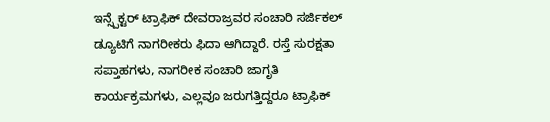ಇನ್ಸ್ಪೆಕ್ಟರ್ ಟ್ರಾಫಿಕ್ ದೇವರಾಜ್ರವರ ಸಂಚಾರಿ ಸರ್ಜಿಕಲ್ ಡ್ಯೂಟಿಗೆ ನಾಗರೀಕರು ಫಿದಾ ಆಗಿದ್ದಾರೆ. ರಸ್ತೆ ಸುರಕ್ಷತಾ ಸಪ್ತಾಹಗಳು, ನಾಗರೀಕ ಸಂಚಾರಿ ಜಾಗೃತಿ ಕಾರ್ಯಕ್ರಮಗಳು, ಎಲ್ಲವೂ ಜರುಗತ್ತಿದ್ದರೂ ಟ್ರಾಫಿಕ್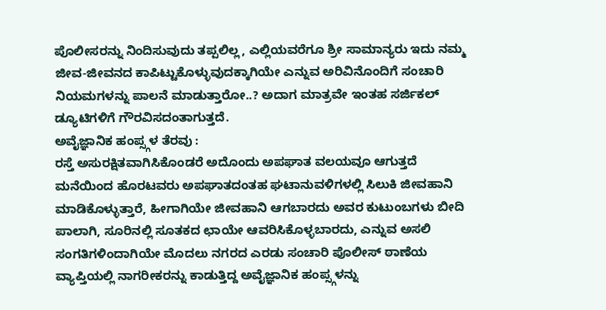ಪೊಲೀಸರನ್ನು ನಿಂದಿಸುವುದು ತಪ್ಪಲಿಲ್ಲ, ಎಲ್ಲಿಯವರೆಗೂ ಶ್ರೀ ಸಾಮಾನ್ಯರು ಇದು ನಮ್ಮ ಜೀವ-ಜೀವನದ ಕಾಪಿಟ್ಟುಕೊಳ್ಳುವುದಕ್ಕಾಗಿಯೇ ಎನ್ನುವ ಅರಿವಿನೊಂದಿಗೆ ಸಂಚಾರಿ ನಿಯಮಗಳನ್ನು ಪಾಲನೆ ಮಾಡುತ್ತಾರೋ..? ಅದಾಗ ಮಾತ್ರವೇ ಇಂತಹ ಸರ್ಜಿಕಲ್ ಡ್ಯೂಟಿಗಳಿಗೆ ಗೌರವಿಸದಂತಾಗುತ್ತದೆ.
ಅವೈಜ್ಞಾನಿಕ ಹಂಪ್ಸ್ಗಳ ತೆರವು :
ರಸ್ತೆ ಅಸುರಕ್ಷಿತವಾಗಿಸಿಕೊಂಡರೆ ಅದೊಂದು ಅಪಘಾತ ವಲಯವೂ ಆಗುತ್ತದೆ ಮನೆಯಿಂದ ಹೊರಟವರು ಅಪಘಾತದಂತಹ ಘಟಾನುವಳಿಗಳಲ್ಲಿ ಸಿಲುಕಿ ಜೀವಹಾನಿ ಮಾಡಿಕೊಳ್ಳುತ್ತಾರೆ, ಹೀಗಾಗಿಯೇ ಜೀವಹಾನಿ ಆಗಬಾರದು ಅವರ ಕುಟುಂಬಗಳು ಬೀದಿ ಪಾಲಾಗಿ, ಸೂರಿನಲ್ಲಿ ಸೂತಕದ ಛಾಯೇ ಆವರಿಸಿಕೊಳ್ಳಬಾರದು, ಎನ್ನುವ ಅಸಲಿ ಸಂಗತಿಗಳಿಂದಾಗಿಯೇ ಮೊದಲು ನಗರದ ಎರಡು ಸಂಚಾರಿ ಪೊಲೀಸ್ ಠಾಣೆಯ ವ್ಯಾಪ್ತಿಯಲ್ಲಿ ನಾಗರೀಕರನ್ನು ಕಾಡುತ್ತಿದ್ದ ಅವೈಜ್ಞಾನಿಕ ಹಂಪ್ಸ್ಗಳನ್ನು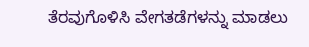ತೆರವುಗೊಳಿಸಿ ವೇಗತಡೆಗಳನ್ನು ಮಾಡಲು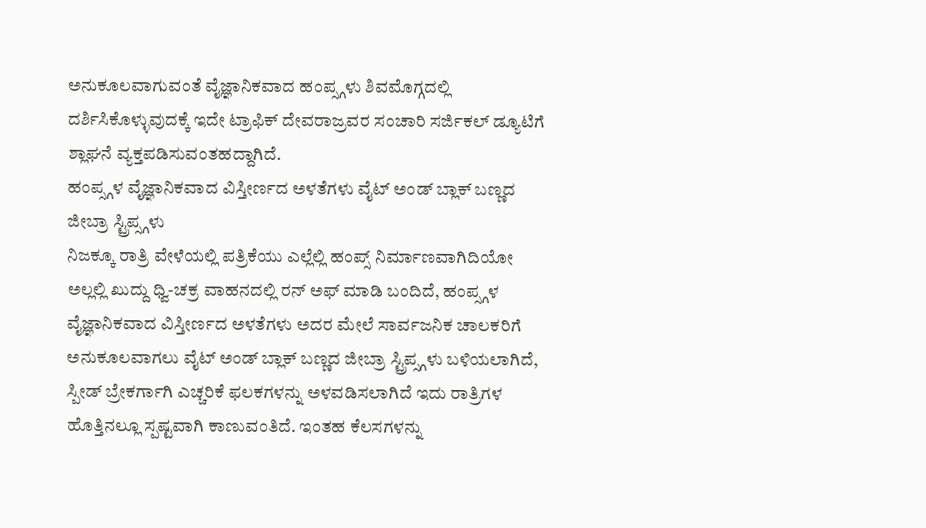ಅನುಕೂಲವಾಗುವಂತೆ ವೈಜ್ಞಾನಿಕವಾದ ಹಂಪ್ಸ್ಗಳು ಶಿವಮೊಗ್ಗದಲ್ಲಿ ದರ್ಶಿಸಿಕೊಳ್ಳುವುದಕ್ಕೆ ಇದೇ ಟ್ರಾಫಿಕ್ ದೇವರಾಜ್ರವರ ಸಂಚಾರಿ ಸರ್ಜಿಕಲ್ ಡ್ಯೂಟಿಗೆ ಶ್ಲಾಘನೆ ವ್ಯಕ್ತಪಡಿಸುವಂತಹದ್ದಾಗಿದೆ.
ಹಂಪ್ಸ್ಗಳ ವೈಜ್ಞಾನಿಕವಾದ ವಿಸ್ತೀರ್ಣದ ಅಳತೆಗಳು ವೈಟ್ ಅಂಡ್ ಬ್ಲಾಕ್ ಬಣ್ಣದ ಜೀಬ್ರಾ ಸ್ಟ್ರಿಪ್ಸ್ಗಳು
ನಿಜಕ್ಕೂ ರಾತ್ರಿ ವೇಳೆಯಲ್ಲಿ ಪತ್ರಿಕೆಯು ಎಲ್ಲೆಲ್ಲಿ ಹಂಪ್ಸ್ ನಿರ್ಮಾಣವಾಗಿದಿಯೋ ಅಲ್ಲಲ್ಲಿ ಖುದ್ದು ಧ್ವಿ-ಚಕ್ರ ವಾಹನದಲ್ಲಿ ರನ್ ಅಫ್ ಮಾಡಿ ಬಂದಿದೆ, ಹಂಪ್ಸ್ಗಳ ವೈಜ್ಞಾನಿಕವಾದ ವಿಸ್ತೀರ್ಣದ ಅಳತೆಗಳು ಅದರ ಮೇಲೆ ಸಾರ್ವಜನಿಕ ಚಾಲಕರಿಗೆ ಅನುಕೂಲವಾಗಲು ವೈಟ್ ಅಂಡ್ ಬ್ಲಾಕ್ ಬಣ್ಣದ ಜೀಬ್ರಾ ಸ್ಟ್ರಿಪ್ಸ್ಗಳು ಬಳಿಯಲಾಗಿದೆ, ಸ್ಪೀಡ್ ಬ್ರೇಕರ್ಗಾಗಿ ಎಚ್ಚರಿಕೆ ಫಲಕಗಳನ್ನು ಅಳವಡಿಸಲಾಗಿದೆ ಇದು ರಾತ್ರಿಗಳ ಹೊತ್ತಿನಲ್ಲೂ ಸ್ಪಷ್ಟವಾಗಿ ಕಾಣುವಂತಿದೆ. ಇಂತಹ ಕೆಲಸಗಳನ್ನು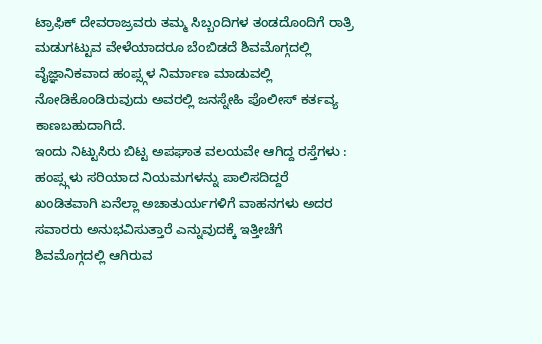ಟ್ರಾಫಿಕ್ ದೇವರಾಜ್ರವರು ತಮ್ಮ ಸಿಬ್ಬಂದಿಗಳ ತಂಡದೊಂದಿಗೆ ರಾತ್ರಿ ಮಡುಗಟ್ಟುವ ವೇಳೆಯಾದರೂ ಬೆಂಬಿಡದೆ ಶಿವಮೊಗ್ಗದಲ್ಲಿ ವೈಜ್ಞಾನಿಕವಾದ ಹಂಪ್ಸ್ಗಳ ನಿರ್ಮಾಣ ಮಾಡುವಲ್ಲಿ ನೋಡಿಕೊಂಡಿರುವುದು ಅವರಲ್ಲಿ ಜನಸ್ನೇಹಿ ಪೊಲೀಸ್ ಕರ್ತವ್ಯ ಕಾಣಬಹುದಾಗಿದೆ.
ಇಂದು ನಿಟ್ಟುಸಿರು ಬಿಟ್ಟ ಅಪಘಾತ ವಲಯವೇ ಆಗಿದ್ದ ರಸ್ತೆಗಳು :
ಹಂಪ್ಸ್ಗಳು ಸರಿಯಾದ ನಿಯಮಗಳನ್ನು ಪಾಲಿಸದಿದ್ದರೆ ಖಂಡಿತವಾಗಿ ಏನೆಲ್ಲಾ ಅಚಾತುರ್ಯಗಳಿಗೆ ವಾಹನಗಳು ಅದರ ಸವಾರರು ಅನುಭವಿಸುತ್ತಾರೆ ಎನ್ನುವುದಕ್ಕೆ ಇತ್ತೀಚೆಗೆ ಶಿವಮೊಗ್ಗದಲ್ಲಿ ಆಗಿರುವ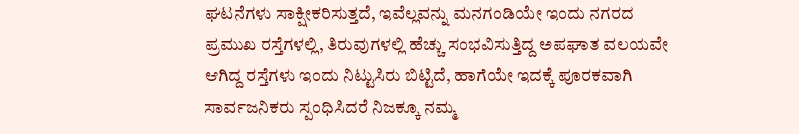ಘಟನೆಗಳು ಸಾಕ್ಷೀಕರಿಸುತ್ತದೆ, ಇವೆಲ್ಲವನ್ನು ಮನಗಂಡಿಯೇ ಇಂದು ನಗರದ ಪ್ರಮುಖ ರಸ್ತೆಗಳಲ್ಲಿ, ತಿರುವುಗಳಲ್ಲಿ ಹೆಚ್ಚು ಸಂಭವಿಸುತ್ತಿದ್ದ ಅಪಘಾತ ವಲಯವೇ ಆಗಿದ್ದ ರಸ್ತೆಗಳು ಇಂದು ನಿಟ್ಟುಸಿರು ಬಿಟ್ಟಿದೆ, ಹಾಗೆಯೇ ಇದಕ್ಕೆ ಪೂರಕವಾಗಿ ಸಾರ್ವಜನಿಕರು ಸ್ಪಂಧಿಸಿದರೆ ನಿಜಕ್ಕೂ ನಮ್ಮ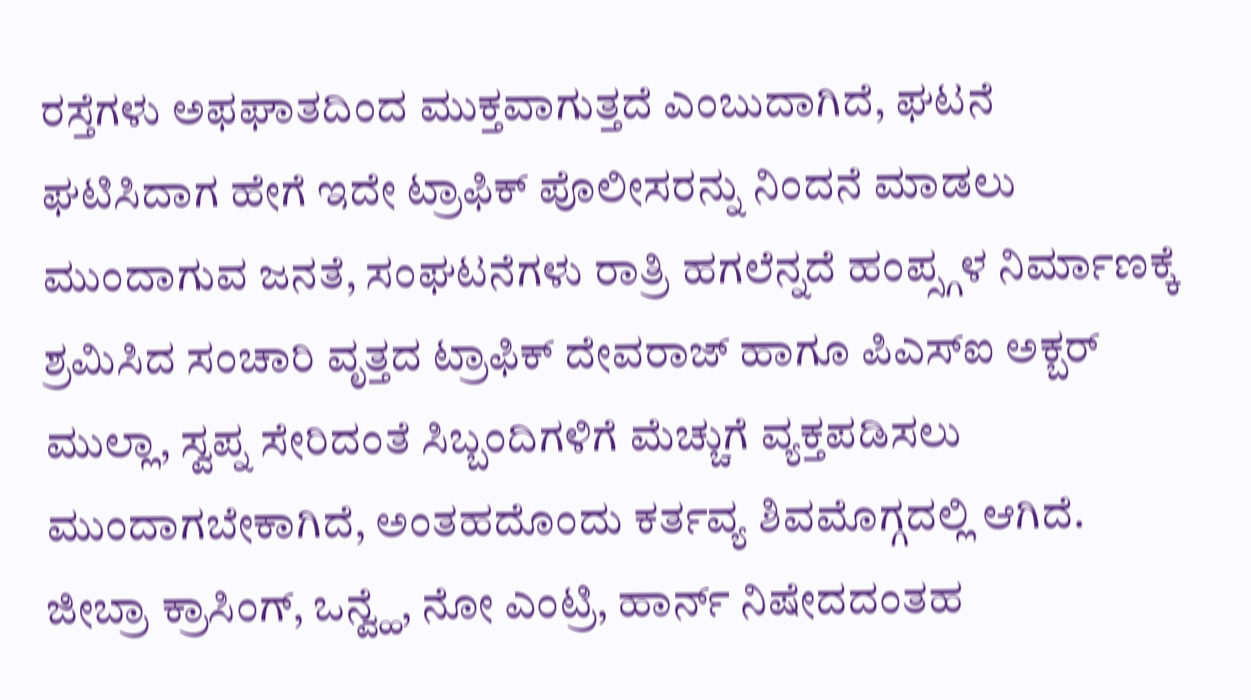ರಸ್ತೆಗಳು ಅಫಘಾತದಿಂದ ಮುಕ್ತವಾಗುತ್ತದೆ ಎಂಬುದಾಗಿದೆ, ಘಟನೆ ಘಟಿಸಿದಾಗ ಹೇಗೆ ಇದೇ ಟ್ರಾಫಿಕ್ ಪೊಲೀಸರನ್ನು ನಿಂದನೆ ಮಾಡಲು ಮುಂದಾಗುವ ಜನತೆ, ಸಂಘಟನೆಗಳು ರಾತ್ರಿ ಹಗಲೆನ್ನದೆ ಹಂಪ್ಸ್ಗಳ ನಿರ್ಮಾಣಕ್ಕೆ ಶ್ರಮಿಸಿದ ಸಂಚಾರಿ ವೃತ್ತದ ಟ್ರಾಫಿಕ್ ದೇವರಾಜ್ ಹಾಗೂ ಪಿಎಸ್ಐ ಅಕ್ಬರ್ ಮುಲ್ಲಾ, ಸ್ವಪ್ನ ಸೇರಿದಂತೆ ಸಿಬ್ಬಂದಿಗಳಿಗೆ ಮೆಚ್ಚುಗೆ ವ್ಯಕ್ತಪಡಿಸಲು ಮುಂದಾಗಬೇಕಾಗಿದೆ, ಅಂತಹದೊಂದು ಕರ್ತವ್ಯ ಶಿವಮೊಗ್ಗದಲ್ಲಿ ಆಗಿದೆ.
ಜೀಬ್ರಾ ಕ್ರಾಸಿಂಗ್, ಒನ್ವ್ಹೆ, ನೋ ಎಂಟ್ರಿ, ಹಾರ್ನ್ ನಿಷೇದದಂತಹ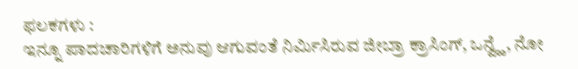ಫಲಕಗಳು :
ಇನ್ನೂ ಪಾದಚಾರಿಗಳಿಗೆ ಅನುವು ಆಗುವಂತೆ ನಿರ್ಮಿಸಿರುವ ಜೀಬ್ರಾ ಕ್ರಾಸಿಂಗ್, ಒನ್ವ್ಹೆ, ನೋ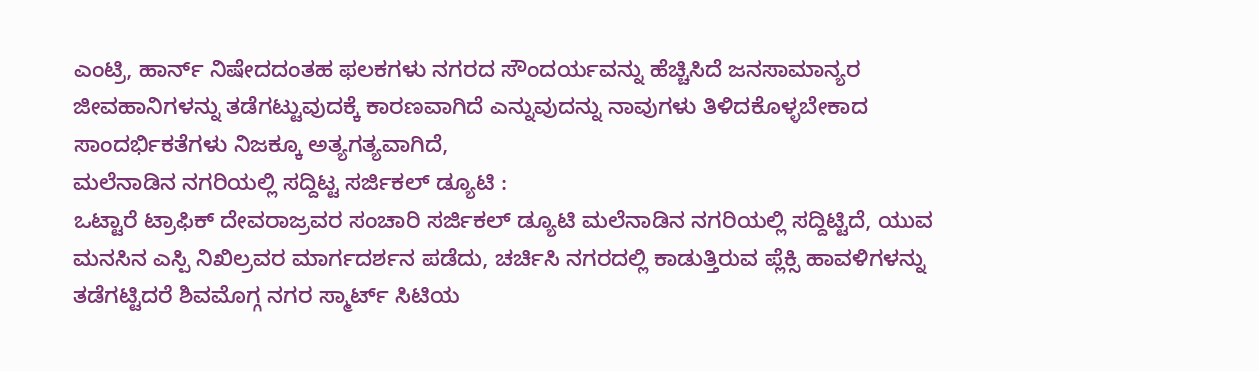ಎಂಟ್ರಿ, ಹಾರ್ನ್ ನಿಷೇದದಂತಹ ಫಲಕಗಳು ನಗರದ ಸೌಂದರ್ಯವನ್ನು ಹೆಚ್ಚಿಸಿದೆ ಜನಸಾಮಾನ್ಯರ ಜೀವಹಾನಿಗಳನ್ನು ತಡೆಗಟ್ಟುವುದಕ್ಕೆ ಕಾರಣವಾಗಿದೆ ಎನ್ನುವುದನ್ನು ನಾವುಗಳು ತಿಳಿದಕೊಳ್ಳಬೇಕಾದ ಸಾಂದರ್ಭಿಕತೆಗಳು ನಿಜಕ್ಕೂ ಅತ್ಯಗತ್ಯವಾಗಿದೆ,
ಮಲೆನಾಡಿನ ನಗರಿಯಲ್ಲಿ ಸದ್ದಿಟ್ಟ ಸರ್ಜಿಕಲ್ ಡ್ಯೂಟಿ :
ಒಟ್ಟಾರೆ ಟ್ರಾಫಿಕ್ ದೇವರಾಜ್ರವರ ಸಂಚಾರಿ ಸರ್ಜಿಕಲ್ ಡ್ಯೂಟಿ ಮಲೆನಾಡಿನ ನಗರಿಯಲ್ಲಿ ಸದ್ದಿಟ್ಟಿದೆ, ಯುವ ಮನಸಿನ ಎಸ್ಪಿ ನಿಖಿಲ್ರವರ ಮಾರ್ಗದರ್ಶನ ಪಡೆದು, ಚರ್ಚಿಸಿ ನಗರದಲ್ಲಿ ಕಾಡುತ್ತಿರುವ ಪ್ಲೆಕ್ಸಿ ಹಾವಳಿಗಳನ್ನು ತಡೆಗಟ್ಟಿದರೆ ಶಿವಮೊಗ್ಗ ನಗರ ಸ್ಮಾರ್ಟ್ ಸಿಟಿಯ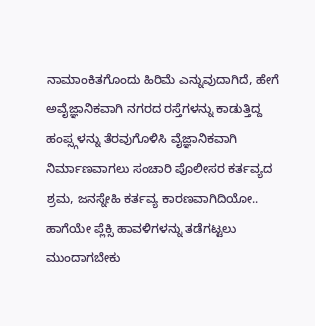ನಾಮಾಂಕಿತಗೊಂದು ಹಿರಿಮೆ ಎನ್ನುವುದಾಗಿದೆ, ಹೇಗೆ ಅವೈಜ್ಞಾನಿಕವಾಗಿ ನಗರದ ರಸ್ತೆಗಳನ್ನು ಕಾಡುತ್ತಿದ್ದ ಹಂಪ್ಸ್ಗಳನ್ನು ತೆರವುಗೊಳಿಸಿ ವೈಜ್ಞಾನಿಕವಾಗಿ ನಿರ್ಮಾಣವಾಗಲು ಸಂಚಾರಿ ಪೊಲೀಸರ ಕರ್ತವ್ಯದ ಶ್ರಮ, ಜನಸ್ನೇಹಿ ಕರ್ತವ್ಯ ಕಾರಣವಾಗಿದಿಯೋ.. ಹಾಗೆಯೇ ಪ್ಲೆಕ್ಸಿ ಹಾವಳಿಗಳನ್ನು ತಡೆಗಟ್ಟಲು ಮುಂದಾಗಬೇಕು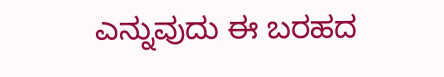ಎನ್ನುವುದು ಈ ಬರಹದ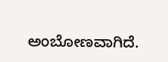ಅಂಬೋಣವಾಗಿದೆ.